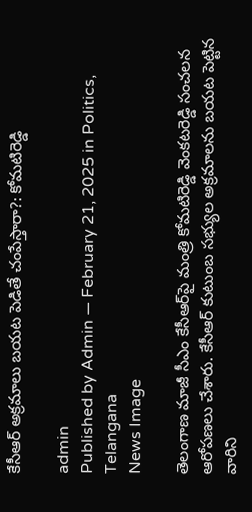కేసీఆర్ అక్ర‌మాలు బ‌య‌ట పెడితే చంపేస్తారా?: కోమ‌టిరెడ్డి

admin
Published by Admin — February 21, 2025 in Politics, Telangana
News Image

తెలంగాణ మాజీ సీఎం కేసీఆర్‌పై మంత్రి కోమ‌టిరెడ్డి వెంక‌ట‌రెడ్డి సంచ‌ల‌న ఆరోప‌ణ‌లు చేశారు. కేసీఆర్ కుటుంబ స‌భ్యుల అక్ర‌మాల‌ను బ‌య‌ట పెట్టిన వారిని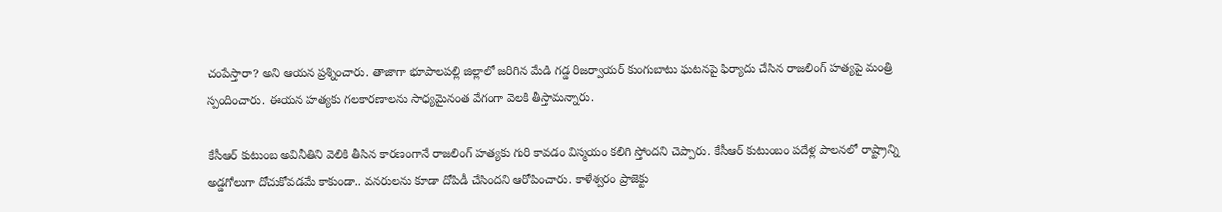చంపేస్తారా? అని ఆయ‌న ప్ర‌శ్నించారు. తాజాగా భూపాల‌ప‌ల్లి జిల్లాలో జ‌రిగిన మేడి గ‌డ్డ రిజ‌ర్వాయ‌ర్ కుంగుబాటు ఘ‌ట‌న‌పై ఫిర్యాదు చేసిన రాజ‌లింగ్ హ‌త్య‌పై మంత్రి స్పందించారు. ఈయ‌న హ‌త్య‌కు గ‌లకార‌ణాల‌ను సాధ్య‌మైనంత వేగంగా వెల‌కి తీస్తామ‌న్నారు.

కేసీఆర్ కుటుంబ అవినీతిని వెలికి తీసిన కార‌ణంగానే రాజ‌లింగ్ హ‌త్య‌కు గురి కావ‌డం విస్మ‌యం క‌లిగి స్తోంద‌ని చెప్పారు. కేసీఆర్ కుటుంబం ప‌దేళ్ల పాల‌న‌లో రాష్ట్రాన్ని అడ్డ‌గోలుగా దోచుకోవ‌డ‌మే కాకుండా.. వ‌నరుల‌ను కూడా దోపిడీ చేసింద‌ని ఆరోపించారు. కాళేశ్వ‌రం ప్రాజెక్టు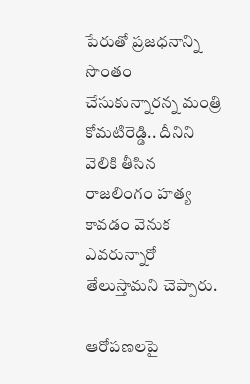పేరుతో ప్ర‌జ‌ధ‌నాన్ని సొంతం చేసుకున్నార‌న్న మంత్రి కోమ‌టిరెడ్డి.. దీనిని వెలికి తీసిన రాజ‌లింగం హ‌త్య కావ‌డం వెనుక ఎవ‌రున్నారో తేలుస్తామ‌ని చెప్పారు.

ఆరోప‌ణ‌ల‌పై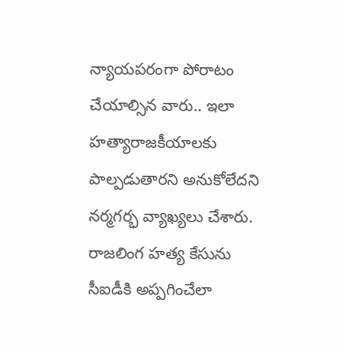న్యాయ‌ప‌రంగా పోరాటం చేయాల్సిన వారు.. ఇలా హ‌త్యారాజ‌కీయాల‌కు పాల్ప‌డుతార‌ని అనుకోలేద‌ని న‌ర్మ‌గ‌ర్భ వ్యాఖ్య‌లు చేశారు. రాజ‌లింగ హ‌త్య కేసును సీఐడీకి అప్ప‌గించేలా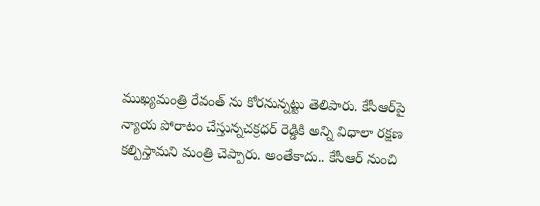ముఖ్య‌మంత్రి రేవంత్ ను కోర‌నున్న‌ట్టు తెలిపారు. కేసీఆర్‌పై న్యాయ పోరాటం చేస్తున్న‌చ‌క్ర‌ధ‌ర్ రెడ్డికి అన్ని విధాలా ర‌క్ష‌ణ క‌ల్పిస్తామ‌ని మంత్రి చెప్పారు. అంతేకాదు.. కేసీఆర్ నుంచి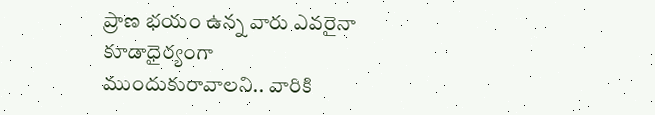ప్రాణ భ‌యం ఉన్న వారు ఎవ‌రైనా కూడాధైర్యంగా ముందుకురావాల‌ని.. వారికి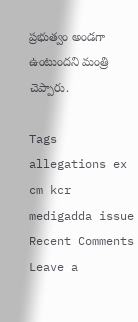ప్ర‌భుత్వం అండ‌గా ఉంటుంద‌ని మంత్రి చెప్పారు.

Tags
allegations ex cm kcr medigadda issue
Recent Comments
Leave a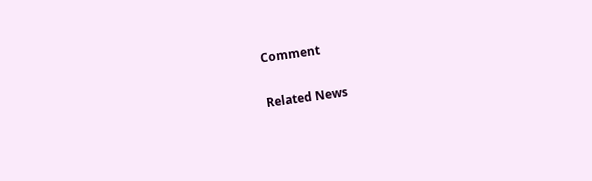Comment

Related News